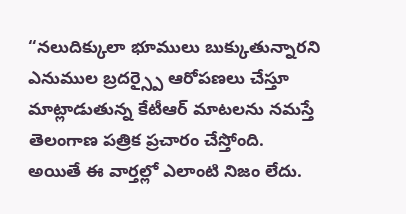“నలుదిక్కులా భూములు బుక్కుతున్నారని ఎనుముల బ్రదర్స్పై ఆరోపణలు చేస్తూ మాట్లాడుతున్న కేటీఆర్ మాటలను నమస్తే తెలంగాణ పత్రిక ప్రచారం చేస్తోంది. అయితే ఈ వార్తల్లో ఎలాంటి నిజం లేదు.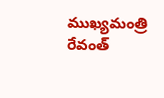ముఖ్యమంత్రి రేవంత్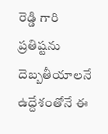రెడ్డి గారి ప్రతిష్టను దెబ్బతీయాలనే ఉద్దేశంతోనే ఈ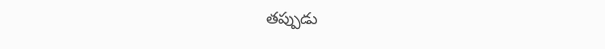తప్పుడు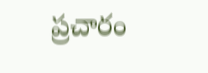ప్రచారం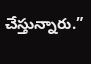చేస్తున్నారు.”